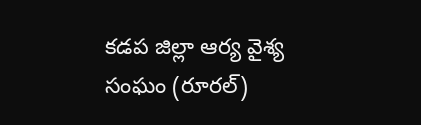కడప జిల్లా ఆర్య వైశ్య సంఘం (రూరల్)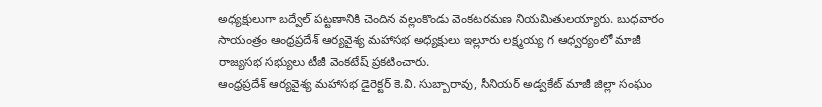అధ్యక్షులుగా బద్వేల్ పట్టణానికి చెందిన వల్లంకొండు వెంకటరమణ నియమితులయ్యారు. బుధవారం సాయంత్రం ఆంధ్రప్రదేశ్ ఆర్యవైశ్య మహాసభ అధ్యక్షులు ఇల్లూరు లక్ష్మయ్య గ ఆధ్వర్యంలో మాజీ రాజ్యసభ సభ్యులు టీజీ వెంకటేష్ ప్రకటించారు.
ఆంధ్రప్రదేశ్ ఆర్యవైశ్య మహాసభ డైరెక్టర్ కె.వి. సుబ్బారావు, సీనియర్ అడ్వకేట్ మాజీ జిల్లా సంఘం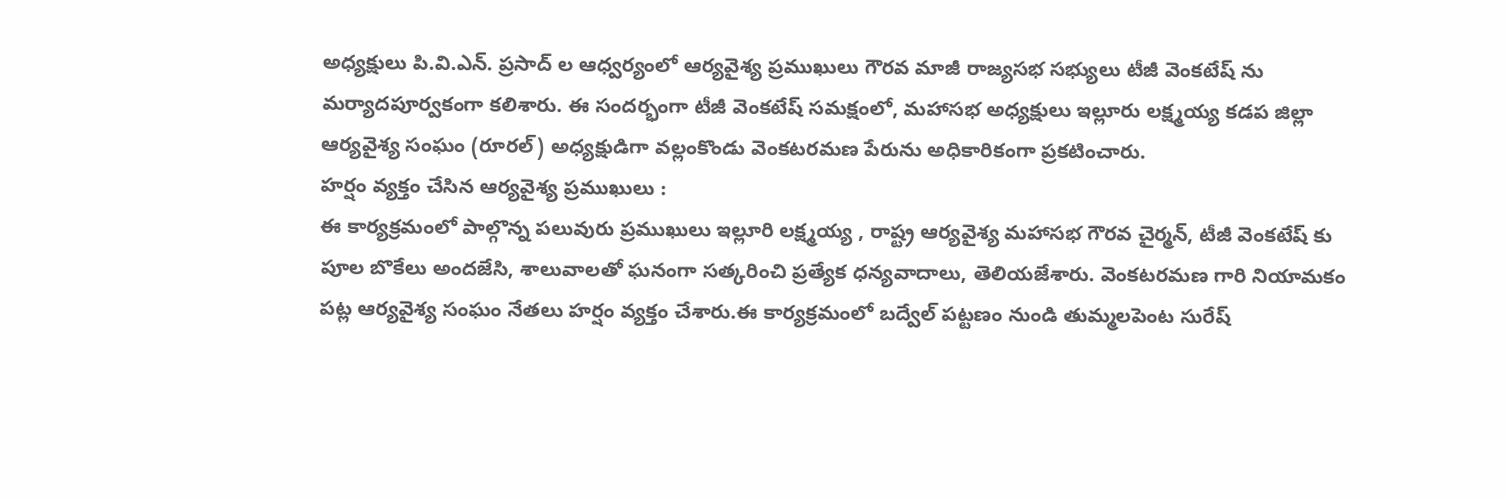అధ్యక్షులు పి.వి.ఎన్. ప్రసాద్ ల ఆధ్వర్యంలో ఆర్యవైశ్య ప్రముఖులు గౌరవ మాజీ రాజ్యసభ సభ్యులు టీజీ వెంకటేష్ ను మర్యాదపూర్వకంగా కలిశారు. ఈ సందర్భంగా టీజీ వెంకటేష్ సమక్షంలో, మహాసభ అధ్యక్షులు ఇల్లూరు లక్ష్మయ్య కడప జిల్లా ఆర్యవైశ్య సంఘం (రూరల్) అధ్యక్షుడిగా వల్లంకొండు వెంకటరమణ పేరును అధికారికంగా ప్రకటించారు.
హర్షం వ్యక్తం చేసిన ఆర్యవైశ్య ప్రముఖులు :
ఈ కార్యక్రమంలో పాల్గొన్న పలువురు ప్రముఖులు ఇల్లూరి లక్ష్మయ్య , రాష్ట్ర ఆర్యవైశ్య మహాసభ గౌరవ చైర్మన్, టీజీ వెంకటేష్ కు పూల బొకేలు అందజేసి, శాలువాలతో ఘనంగా సత్కరించి ప్రత్యేక ధన్యవాదాలు, తెలియజేశారు. వెంకటరమణ గారి నియామకం పట్ల ఆర్యవైశ్య సంఘం నేతలు హర్షం వ్యక్తం చేశారు.ఈ కార్యక్రమంలో బద్వేల్ పట్టణం నుండి తుమ్మలపెంట సురేష్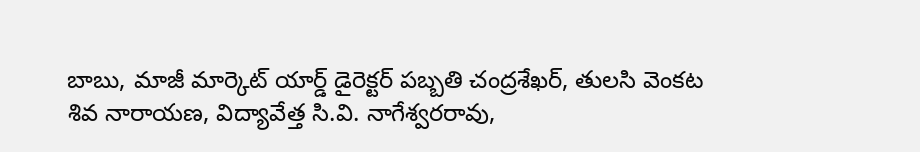బాబు, మాజీ మార్కెట్ యార్డ్ డైరెక్టర్ పబ్బతి చంద్రశేఖర్, తులసి వెంకట శివ నారాయణ, విద్యావేత్త సి.వి. నాగేశ్వరరావు,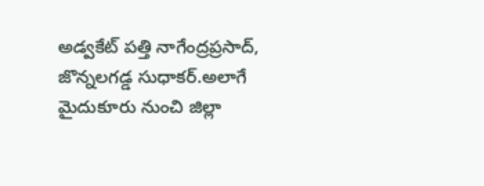అడ్వకేట్ పత్తి నాగేంద్రప్రసాద్, జొన్నలగడ్డ సుధాకర్.అలాగే మైదుకూరు నుంచి జిల్లా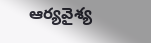ఆర్యవైశ్య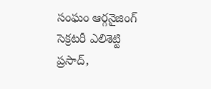సంఘం ఆర్గనైజింగ్ సెక్రటరీ ఎలిశెట్టి ప్రసాద్,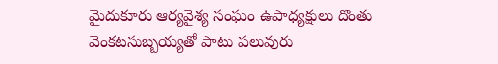మైదుకూరు ఆర్యవైశ్య సంఘం ఉపాధ్యక్షులు దొంతు వెంకటసుబ్బయ్యతో పాటు పలువురు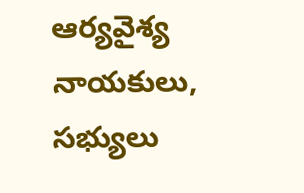ఆర్యవైశ్య నాయకులు, సభ్యులు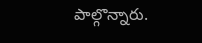పాల్గొన్నారు.